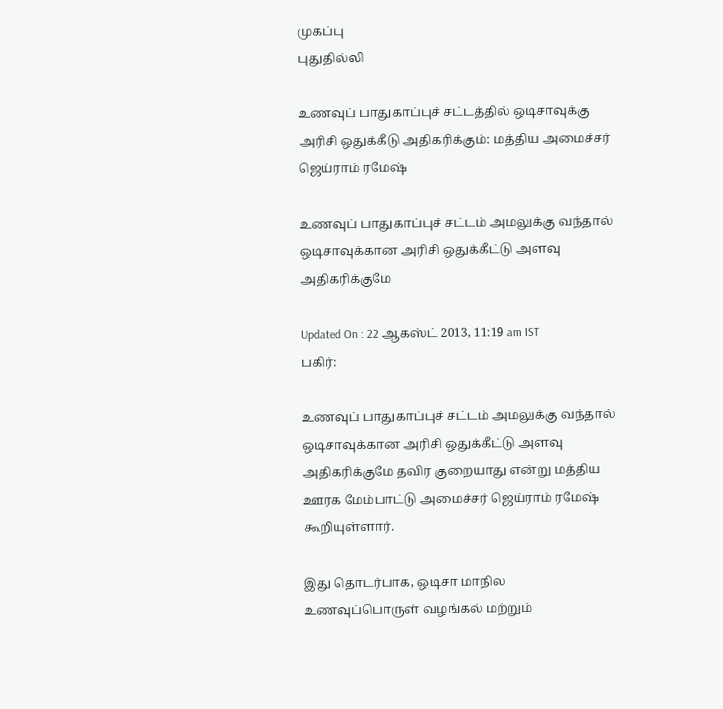முகப்பு
புதுதில்லி

உணவுப் பாதுகாப்புச் சட்டத்தில் ஒடிசாவுக்கு அரிசி ஒதுக்கீடு அதிகரிக்கும்: மத்திய அமைச்சர் ஜெய்ராம் ரமேஷ்

உணவுப் பாதுகாப்புச் சட்டம் அமலுக்கு வந்தால் ஒடிசாவுக்கான அரிசி ஒதுக்கீட்டு அளவு அதிகரிக்குமே

Updated On : 22 ஆகஸ்ட் 2013, 11:19 am IST
பகிர்:

உணவுப் பாதுகாப்புச் சட்டம் அமலுக்கு வந்தால் ஒடிசாவுக்கான அரிசி ஒதுக்கீட்டு அளவு அதிகரிக்குமே தவிர குறையாது என்று மத்திய ஊரக மேம்பாட்டு அமைச்சர் ஜெய்ராம் ரமேஷ் கூறியுள்ளார்.

இது தொடர்பாக, ஒடிசா மாநில உணவுப்பொருள் வழங்கல் மற்றும்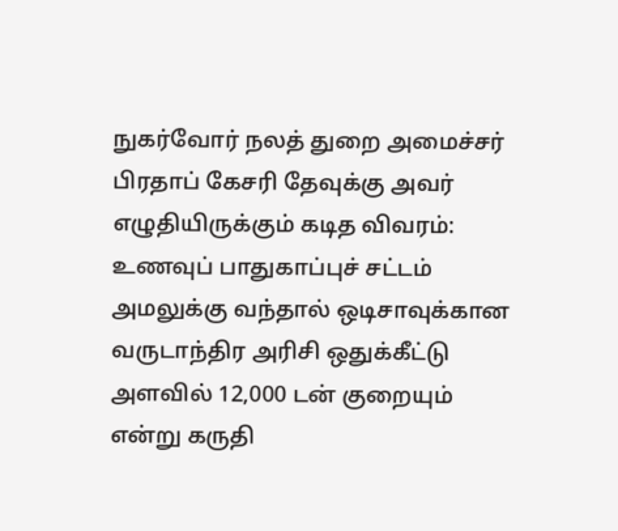நுகர்வோர் நலத் துறை அமைச்சர் பிரதாப் கேசரி தேவுக்கு அவர் எழுதியிருக்கும் கடித விவரம்: உணவுப் பாதுகாப்புச் சட்டம் அமலுக்கு வந்தால் ஒடிசாவுக்கான வருடாந்திர அரிசி ஒதுக்கீட்டு அளவில் 12,000 டன் குறையும் என்று கருதி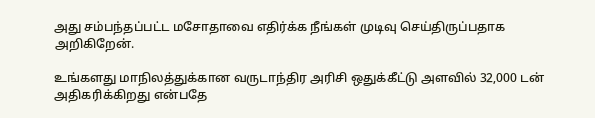அது சம்பந்தப்பட்ட மசோதாவை எதிர்க்க நீங்கள் முடிவு செய்திருப்பதாக அறிகிறேன்.

உங்களது மாநிலத்துக்கான வருடாந்திர அரிசி ஒதுக்கீட்டு அளவில் 32,000 டன் அதிகரிக்கிறது என்பதே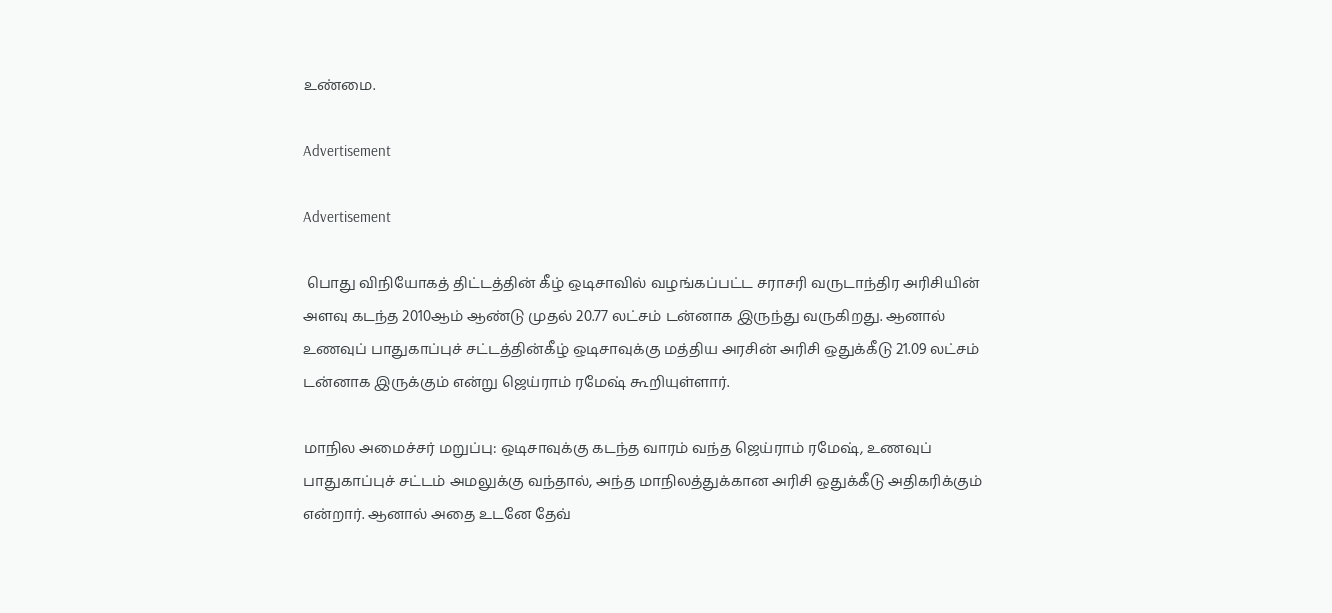உண்மை.

Advertisement

Advertisement

 பொது விநியோகத் திட்டத்தின் கீழ் ஒடிசாவில் வழங்கப்பட்ட சராசரி வருடாந்திர அரிசியின் அளவு கடந்த 2010ஆம் ஆண்டு முதல் 20.77 லட்சம் டன்னாக இருந்து வருகிறது. ஆனால் உணவுப் பாதுகாப்புச் சட்டத்தின்கீழ் ஒடிசாவுக்கு மத்திய அரசின் அரிசி ஒதுக்கீடு 21.09 லட்சம் டன்னாக இருக்கும் என்று ஜெய்ராம் ரமேஷ் கூறியுள்ளார்.

மாநில அமைச்சர் மறுப்பு: ஒடிசாவுக்கு கடந்த வாரம் வந்த ஜெய்ராம் ரமேஷ், உணவுப் பாதுகாப்புச் சட்டம் அமலுக்கு வந்தால், அந்த மாநிலத்துக்கான அரிசி ஒதுக்கீடு அதிகரிக்கும் என்றார். ஆனால் அதை உடனே தேவ்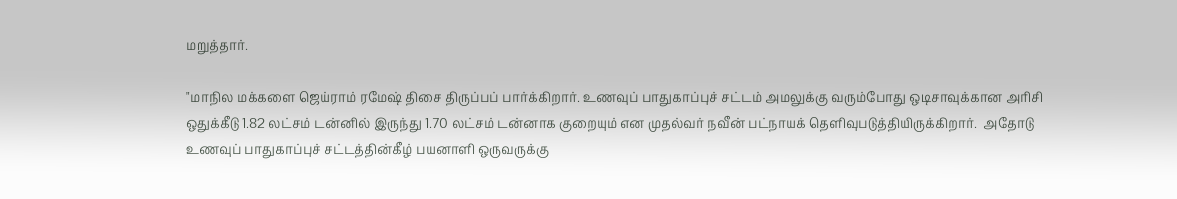மறுத்தார்.

"மாநில மக்களை ஜெய்ராம் ரமேஷ் திசை திருப்பப் பார்க்கிறார். உணவுப் பாதுகாப்புச் சட்டம் அமலுக்கு வரும்போது ஒடிசாவுக்கான அரிசி ஒதுக்கீடு 1.82 லட்சம் டன்னில் இருந்து 1.70 லட்சம் டன்னாக குறையும் என முதல்வர் நவீன் பட்நாயக் தெளிவுபடுத்தியிருக்கிறார்.  அதோடு உணவுப் பாதுகாப்புச் சட்டத்தின்கீழ் பயனாளி ஒருவருக்கு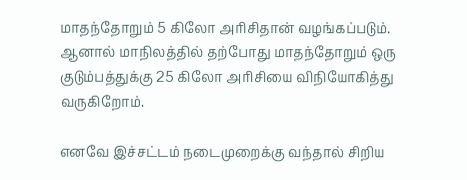மாதந்தோறும் 5 கிலோ அரிசிதான் வழங்கப்படும். ஆனால் மாநிலத்தில் தற்போது மாதந்தோறும் ஒரு குடும்பத்துக்கு 25 கிலோ அரிசியை விநியோகித்து வருகிறோம்.

எனவே இச்சட்டம் நடைமுறைக்கு வந்தால் சிறிய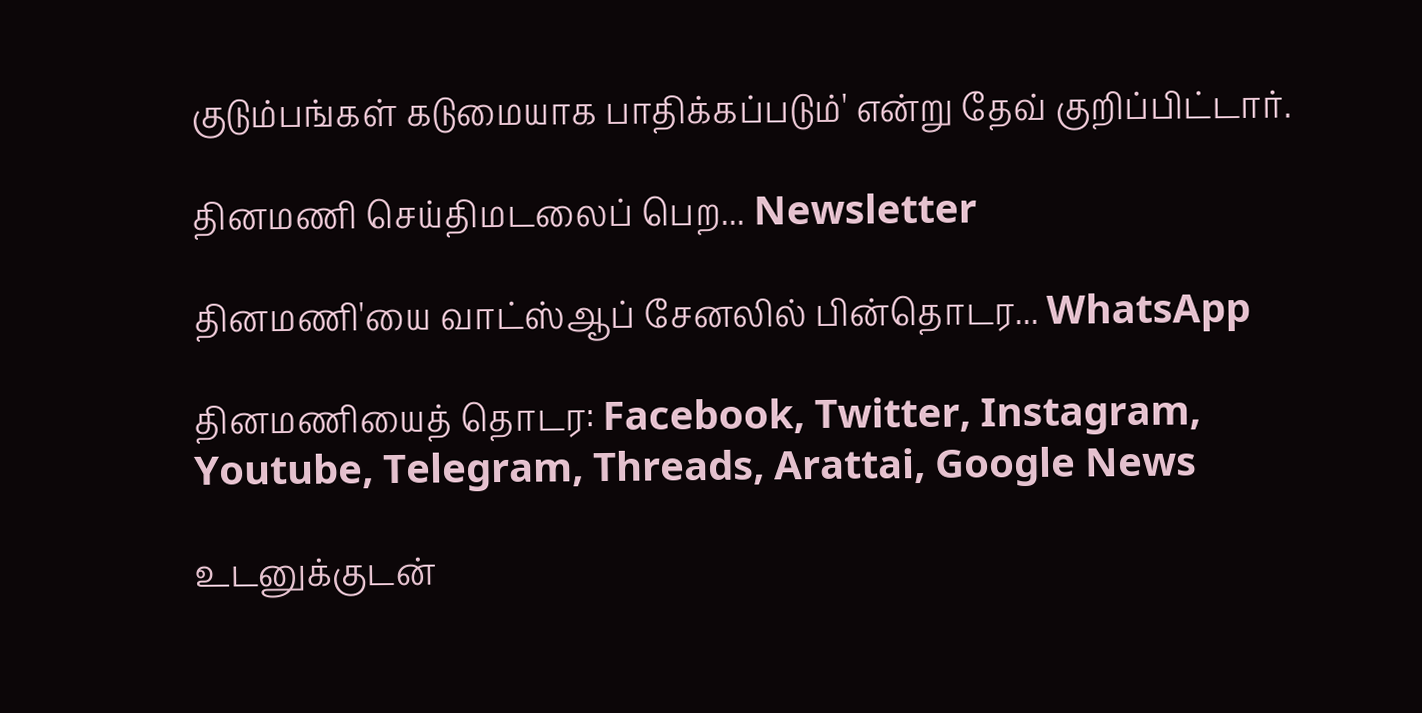குடும்பங்கள் கடுமையாக பாதிக்கப்படும்' என்று தேவ் குறிப்பிட்டார்.

தினமணி செய்திமடலைப் பெற... Newsletter

தினமணி'யை வாட்ஸ்ஆப் சேனலில் பின்தொடர... WhatsApp

தினமணியைத் தொடர: Facebook, Twitter, Instagram, Youtube, Telegram, Threads, Arattai, Google News

உடனுக்குடன்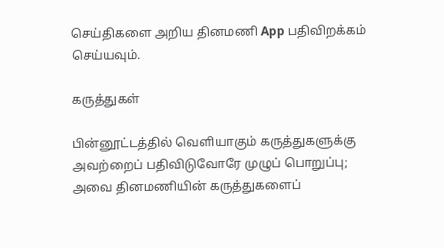செய்திகளை அறிய தினமணி App பதிவிறக்கம் செய்யவும்.

கருத்துகள்

பின்னூட்டத்தில் வெளியாகும் கருத்துகளுக்கு அவற்றைப் பதிவிடுவோரே முழுப் பொறுப்பு; அவை தினமணியின் கருத்துகளைப்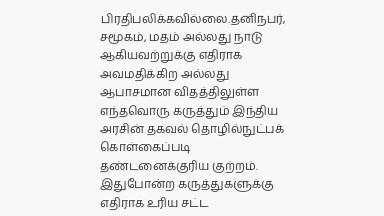பிரதிபலிக்கவில்லை.தனிநபர், சமூகம், மதம் அல்லது நாடு ஆகியவற்றுக்கு எதிராக அவமதிக்கிற அல்லது ஆபாசமான விதத்திலுள்ள எந்தவொரு கருத்தும் இந்திய அரசின் தகவல் தொழில்நுட்பக் கொள்கைப்படி தண்டனைக்குரிய குற்றம். இதுபோன்ற கருத்துகளுக்கு எதிராக உரிய சட்ட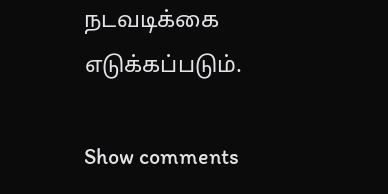நடவடிக்கை எடுக்கப்படும்.

Show comments